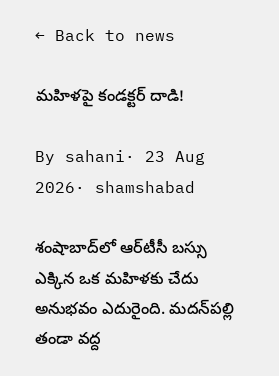← Back to news

మహిళపై కండక్టర్ దాడి!

By sahani· 23 Aug 2026· shamshabad

శంషాబాద్‌లో ఆర్‌టీసీ బస్సు ఎక్కిన ఒక మహిళకు చేదు అనుభవం ఎదురైంది. మదన్‌పల్లి తండా వద్ద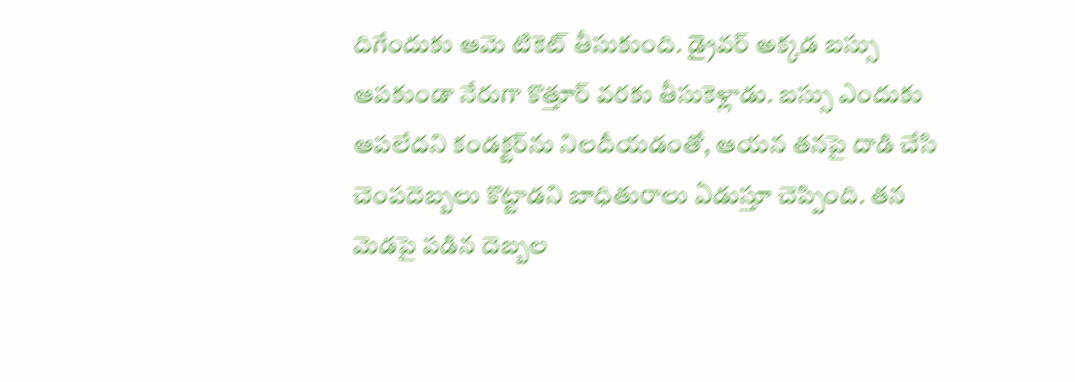దిగేందుకు ఆమె టికెట్ తీసుకుంది. డ్రైవర్ అక్కడ బస్సు ఆపకుండా నేరుగా కొత్తూర్ వరకు తీసుకెళ్లాడు. బస్సు ఎందుకు ఆపలేదని కండక్టర్‌ను నిలదీయడంతో, ఆయన తనపై దాడి చేసి చెంపదెబ్బలు కొట్టాడని బాధితురాలు ఏడుస్తూ చెప్పింది. తన మెడపై పడిన దెబ్బల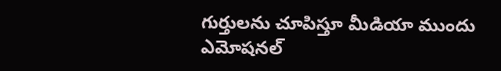గుర్తులను చూపిస్తూ మీడియా ముందు ఎమోషనల్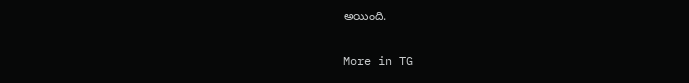అయింది.

More in TG